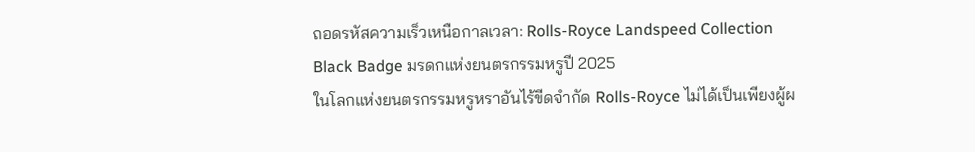ถอดรหัสความเร็วเหนือกาลเวลา: Rolls-Royce Landspeed Collection Black Badge มรดกแห่งยนตรกรรมหรูปี 2025
ในโลกแห่งยนตรกรรมหรูหราอันไร้ขีดจำกัด Rolls-Royce ไม่ได้เป็นเพียงผู้ผ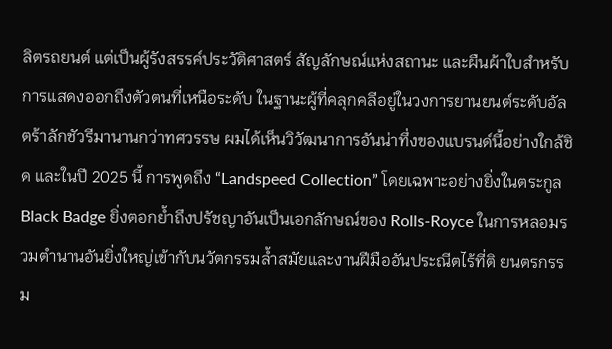ลิตรถยนต์ แต่เป็นผู้รังสรรค์ประวัติศาสตร์ สัญลักษณ์แห่งสถานะ และผืนผ้าใบสำหรับการแสดงออกถึงตัวตนที่เหนือระดับ ในฐานะผู้ที่คลุกคลีอยู่ในวงการยานยนต์ระดับอัลตร้าลักชัวรีมานานกว่าทศวรรษ ผมได้เห็นวิวัฒนาการอันน่าทึ่งของแบรนด์นี้อย่างใกล้ชิด และในปี 2025 นี้ การพูดถึง “Landspeed Collection” โดยเฉพาะอย่างยิ่งในตระกูล Black Badge ยิ่งตอกย้ำถึงปรัชญาอันเป็นเอกลักษณ์ของ Rolls-Royce ในการหลอมรวมตำนานอันยิ่งใหญ่เข้ากับนวัตกรรมล้ำสมัยและงานฝีมืออันประณีตไร้ที่ติ ยนตรกรรม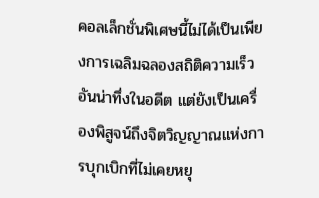คอลเล็กชั่นพิเศษนี้ไม่ได้เป็นเพียงการเฉลิมฉลองสถิติความเร็วอันน่าทึ่งในอดีต แต่ยังเป็นเครื่องพิสูจน์ถึงจิตวิญญาณแห่งการบุกเบิกที่ไม่เคยหยุ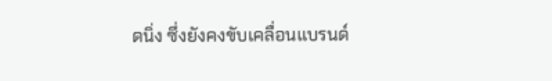ดนิ่ง ซึ่งยังคงขับเคลื่อนแบรนด์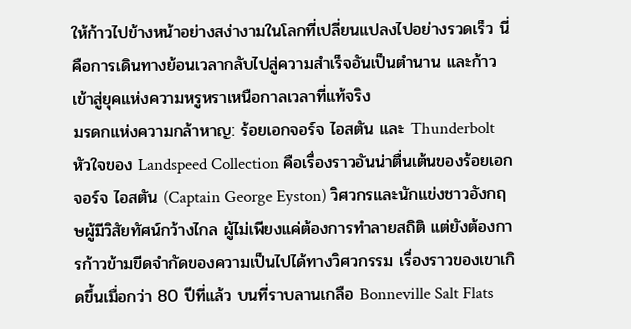ให้ก้าวไปข้างหน้าอย่างสง่างามในโลกที่เปลี่ยนแปลงไปอย่างรวดเร็ว นี่คือการเดินทางย้อนเวลากลับไปสู่ความสำเร็จอันเป็นตำนาน และก้าวเข้าสู่ยุคแห่งความหรูหราเหนือกาลเวลาที่แท้จริง
มรดกแห่งความกล้าหาญ: ร้อยเอกจอร์จ ไอสตัน และ Thunderbolt
หัวใจของ Landspeed Collection คือเรื่องราวอันน่าตื่นเต้นของร้อยเอกจอร์จ ไอสตัน (Captain George Eyston) วิศวกรและนักแข่งชาวอังกฤษผู้มีวิสัยทัศน์กว้างไกล ผู้ไม่เพียงแค่ต้องการทำลายสถิติ แต่ยังต้องการก้าวข้ามขีดจำกัดของความเป็นไปได้ทางวิศวกรรม เรื่องราวของเขาเกิดขึ้นเมื่อกว่า 80 ปีที่แล้ว บนที่ราบลานเกลือ Bonneville Salt Flats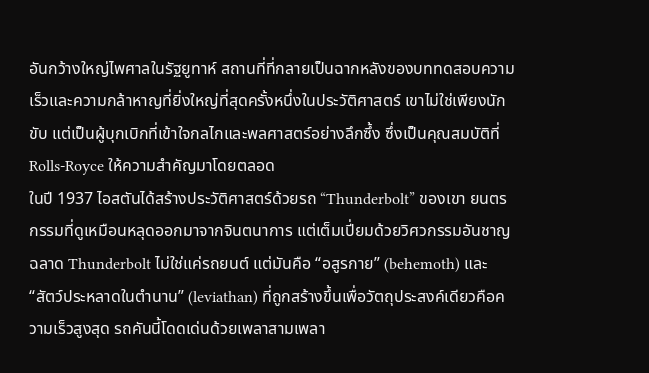อันกว้างใหญ่ไพศาลในรัฐยูทาห์ สถานที่ที่กลายเป็นฉากหลังของบททดสอบความเร็วและความกล้าหาญที่ยิ่งใหญ่ที่สุดครั้งหนึ่งในประวัติศาสตร์ เขาไม่ใช่เพียงนักขับ แต่เป็นผู้บุกเบิกที่เข้าใจกลไกและพลศาสตร์อย่างลึกซึ้ง ซึ่งเป็นคุณสมบัติที่ Rolls-Royce ให้ความสำคัญมาโดยตลอด
ในปี 1937 ไอสตันได้สร้างประวัติศาสตร์ด้วยรถ “Thunderbolt” ของเขา ยนตรกรรมที่ดูเหมือนหลุดออกมาจากจินตนาการ แต่เต็มเปี่ยมด้วยวิศวกรรมอันชาญฉลาด Thunderbolt ไม่ใช่แค่รถยนต์ แต่มันคือ “อสูรกาย” (behemoth) และ “สัตว์ประหลาดในตำนาน” (leviathan) ที่ถูกสร้างขึ้นเพื่อวัตถุประสงค์เดียวคือความเร็วสูงสุด รถคันนี้โดดเด่นด้วยเพลาสามเพลา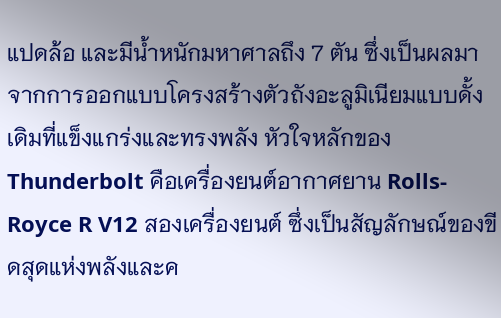แปดล้อ และมีน้ำหนักมหาศาลถึง 7 ตัน ซึ่งเป็นผลมาจากการออกแบบโครงสร้างตัวถังอะลูมิเนียมแบบดั้งเดิมที่แข็งแกร่งและทรงพลัง หัวใจหลักของ Thunderbolt คือเครื่องยนต์อากาศยาน Rolls-Royce R V12 สองเครื่องยนต์ ซึ่งเป็นสัญลักษณ์ของขีดสุดแห่งพลังและค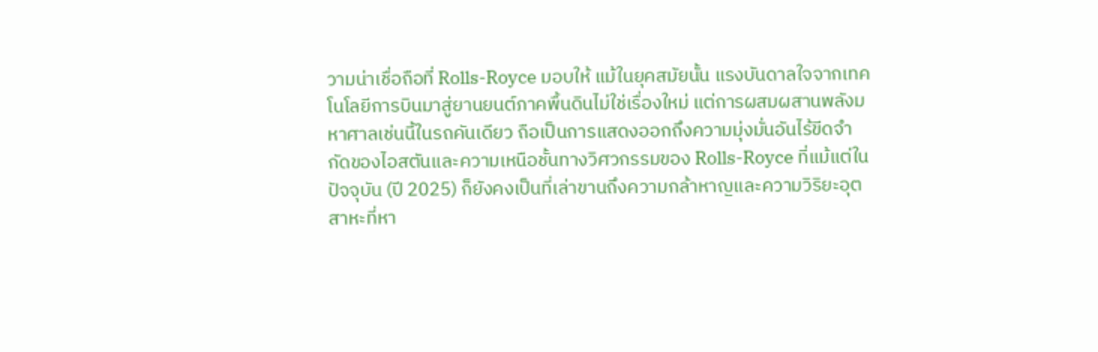วามน่าเชื่อถือที่ Rolls-Royce มอบให้ แม้ในยุคสมัยนั้น แรงบันดาลใจจากเทคโนโลยีการบินมาสู่ยานยนต์ภาคพื้นดินไม่ใช่เรื่องใหม่ แต่การผสมผสานพลังมหาศาลเช่นนี้ในรถคันเดียว ถือเป็นการแสดงออกถึงความมุ่งมั่นอันไร้ขีดจำกัดของไอสตันและความเหนือชั้นทางวิศวกรรมของ Rolls-Royce ที่แม้แต่ในปัจจุบัน (ปี 2025) ก็ยังคงเป็นที่เล่าขานถึงความกล้าหาญและความวิริยะอุตสาหะที่หา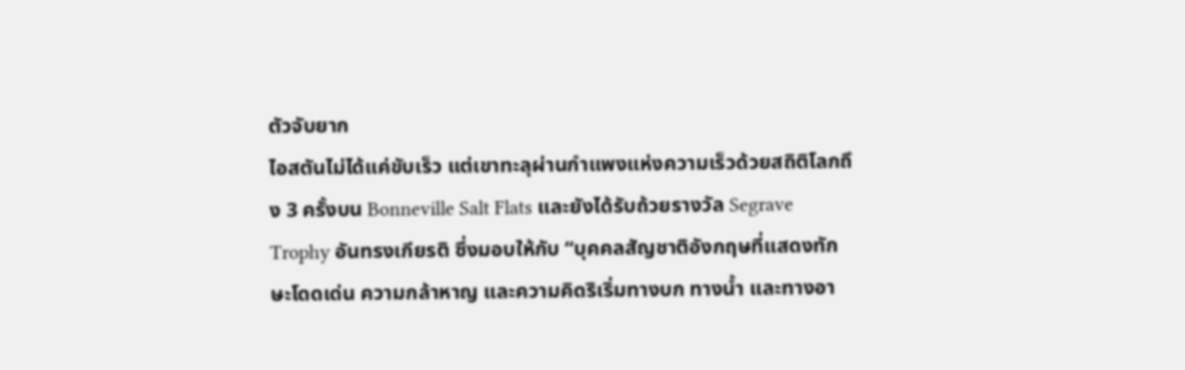ตัวจับยาก
ไอสตันไม่ได้แค่ขับเร็ว แต่เขาทะลุผ่านกำแพงแห่งความเร็วด้วยสถิติโลกถึง 3 ครั้งบน Bonneville Salt Flats และยังได้รับถ้วยรางวัล Segrave Trophy อันทรงเกียรติ ซึ่งมอบให้กับ “บุคคลสัญชาติอังกฤษที่แสดงทักษะโดดเด่น ความกล้าหาญ และความคิดริเริ่มทางบก ทางน้ำ และทางอา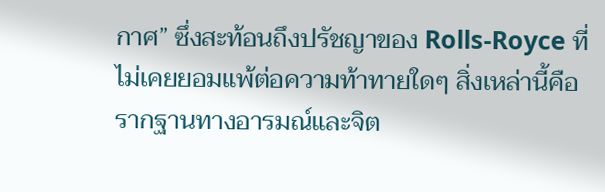กาศ” ซึ่งสะท้อนถึงปรัชญาของ Rolls-Royce ที่ไม่เคยยอมแพ้ต่อความท้าทายใดๆ สิ่งเหล่านี้คือรากฐานทางอารมณ์และจิต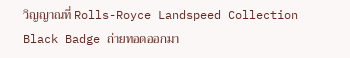วิญญาณที่ Rolls-Royce Landspeed Collection Black Badge ถ่ายทอดออกมา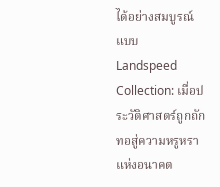ได้อย่างสมบูรณ์แบบ
Landspeed Collection: เมื่อประวัติศาสตร์ถูกถักทอสู่ความหรูหราแห่งอนาคต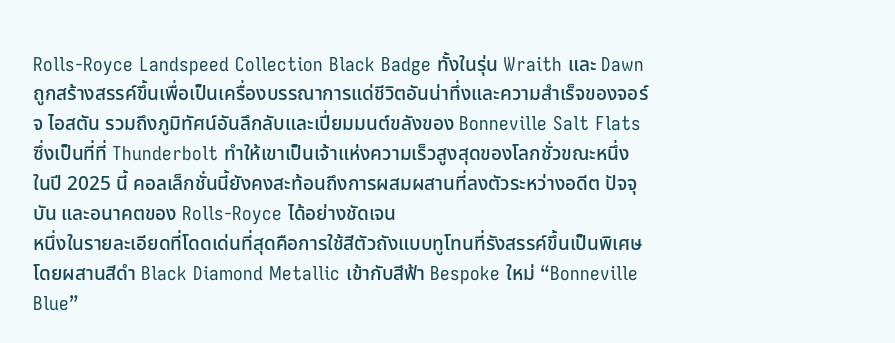Rolls-Royce Landspeed Collection Black Badge ทั้งในรุ่น Wraith และ Dawn ถูกสร้างสรรค์ขึ้นเพื่อเป็นเครื่องบรรณาการแด่ชีวิตอันน่าทึ่งและความสำเร็จของจอร์จ ไอสตัน รวมถึงภูมิทัศน์อันลึกลับและเปี่ยมมนต์ขลังของ Bonneville Salt Flats ซึ่งเป็นที่ที่ Thunderbolt ทำให้เขาเป็นเจ้าแห่งความเร็วสูงสุดของโลกชั่วขณะหนึ่ง ในปี 2025 นี้ คอลเล็กชั่นนี้ยังคงสะท้อนถึงการผสมผสานที่ลงตัวระหว่างอดีต ปัจจุบัน และอนาคตของ Rolls-Royce ได้อย่างชัดเจน
หนึ่งในรายละเอียดที่โดดเด่นที่สุดคือการใช้สีตัวถังแบบทูโทนที่รังสรรค์ขึ้นเป็นพิเศษ โดยผสานสีดำ Black Diamond Metallic เข้ากับสีฟ้า Bespoke ใหม่ “Bonneville Blue”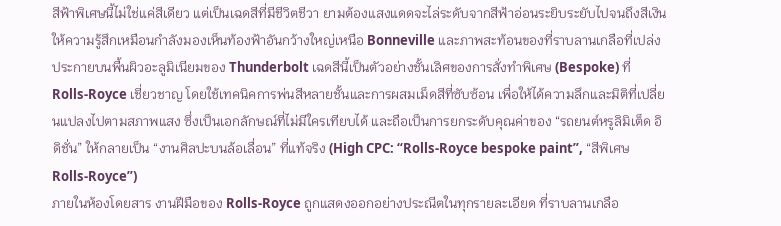สีฟ้าพิเศษนี้ไม่ใช่แค่สีเดียว แต่เป็นเฉดสีที่มีชีวิตชีวา ยามต้องแสงแดดจะไล่ระดับจากสีฟ้าอ่อนระยิบระยับไปจนถึงสีเงิน ให้ความรู้สึกเหมือนกำลังมองเห็นท้องฟ้าอันกว้างใหญ่เหนือ Bonneville และภาพสะท้อนของที่ราบลานเกลือที่เปล่งประกายบนพื้นผิวอะลูมิเนียมของ Thunderbolt เฉดสีนี้เป็นตัวอย่างชั้นเลิศของการสั่งทำพิเศษ (Bespoke) ที่ Rolls-Royce เชี่ยวชาญ โดยใช้เทคนิคการพ่นสีหลายชั้นและการผสมเม็ดสีที่ซับซ้อน เพื่อให้ได้ความลึกและมิติที่เปลี่ยนแปลงไปตามสภาพแสง ซึ่งเป็นเอกลักษณ์ที่ไม่มีใครเทียบได้ และถือเป็นการยกระดับคุณค่าของ “รถยนต์หรูลิมิเต็ด อิดิชั่น” ให้กลายเป็น “งานศิลปะบนล้อเลื่อน” ที่แท้จริง (High CPC: “Rolls-Royce bespoke paint”, “สีพิเศษ Rolls-Royce”)
ภายในห้องโดยสาร งานฝีมือของ Rolls-Royce ถูกแสดงออกอย่างประณีตในทุกรายละเอียด ที่ราบลานเกลือ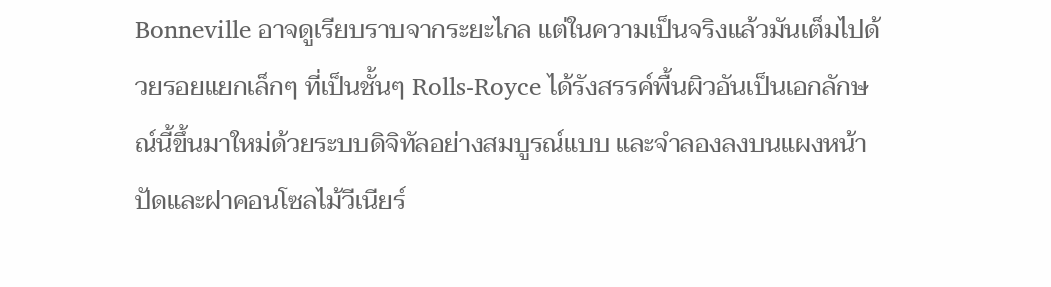Bonneville อาจดูเรียบราบจากระยะไกล แต่ในความเป็นจริงแล้วมันเต็มไปด้วยรอยแยกเล็กๆ ที่เป็นชั้นๆ Rolls-Royce ได้รังสรรค์พื้นผิวอันเป็นเอกลักษณ์นี้ขึ้นมาใหม่ด้วยระบบดิจิทัลอย่างสมบูรณ์แบบ และจำลองลงบนแผงหน้าปัดและฝาคอนโซลไม้วีเนียร์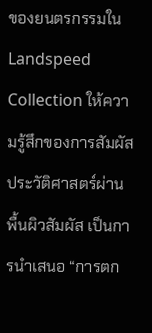ของยนตรกรรมใน Landspeed Collection ให้ความรู้สึกของการสัมผัสประวัติศาสตร์ผ่านพื้นผิวสัมผัส เป็นการนำเสนอ “การตก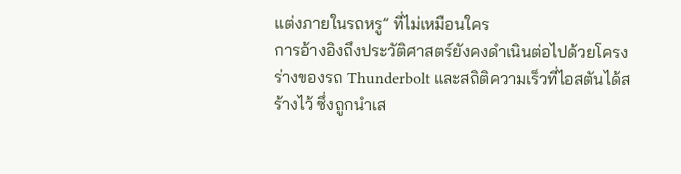แต่งภายในรถหรู” ที่ไม่เหมือนใคร
การอ้างอิงถึงประวัติศาสตร์ยังคงดำเนินต่อไปด้วยโครงร่างของรถ Thunderbolt และสถิติความเร็วที่ไอสตันได้สร้างไว้ ซึ่งถูกนำเส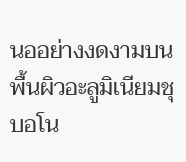นออย่างงดงามบนพื้นผิวอะลูมิเนียมชุบอโน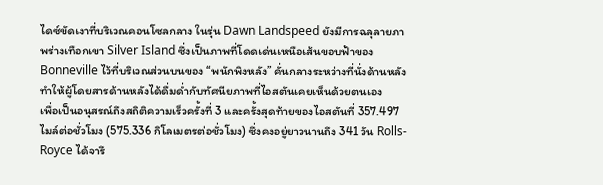ไดซ์ขัดเงาที่บริเวณคอนโซลกลาง ในรุ่น Dawn Landspeed ยังมีการฉลุลายภาพร่างเทือกเขา Silver Island ซึ่งเป็นภาพที่โดดเด่นเหนือเส้นขอบฟ้าของ Bonneville ไว้ที่บริเวณส่วนบนของ “พนักพิงหลัง” คั่นกลางระหว่างที่นั่งด้านหลัง ทำให้ผู้โดยสารด้านหลังได้ดื่มด่ำกับทัศนียภาพที่ไอสตันเคยเห็นด้วยตนเอง
เพื่อเป็นอนุสรณ์ถึงสถิติความเร็วครั้งที่ 3 และครั้งสุดท้ายของไอสตันที่ 357.497 ไมล์ต่อชั่วโมง (575.336 กิโลเมตรต่อชั่วโมง) ซึ่งคงอยู่ยาวนานถึง 341 วัน Rolls-Royce ได้จารึ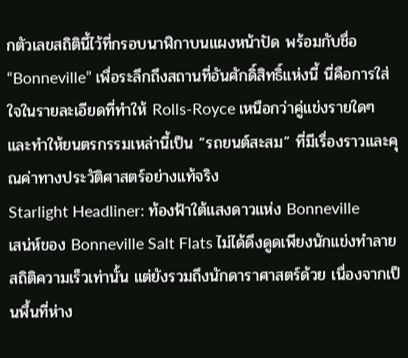กตัวเลขสถิตินี้ไว้ที่กรอบนาฬิกาบนแผงหน้าปัด พร้อมกับชื่อ “Bonneville” เพื่อระลึกถึงสถานที่อันศักดิ์สิทธิ์แห่งนี้ นี่คือการใส่ใจในรายละเอียดที่ทำให้ Rolls-Royce เหนือกว่าคู่แข่งรายใดๆ และทำให้ยนตรกรรมเหล่านี้เป็น “รถยนต์สะสม” ที่มีเรื่องราวและคุณค่าทางประวัติศาสตร์อย่างแท้จริง
Starlight Headliner: ท้องฟ้าใต้แสงดาวแห่ง Bonneville
เสน่ห์ของ Bonneville Salt Flats ไม่ได้ดึงดูดเพียงนักแข่งทำลายสถิติความเร็วเท่านั้น แต่ยังรวมถึงนักดาราศาสตร์ด้วย เนื่องจากเป็นพื้นที่ห่าง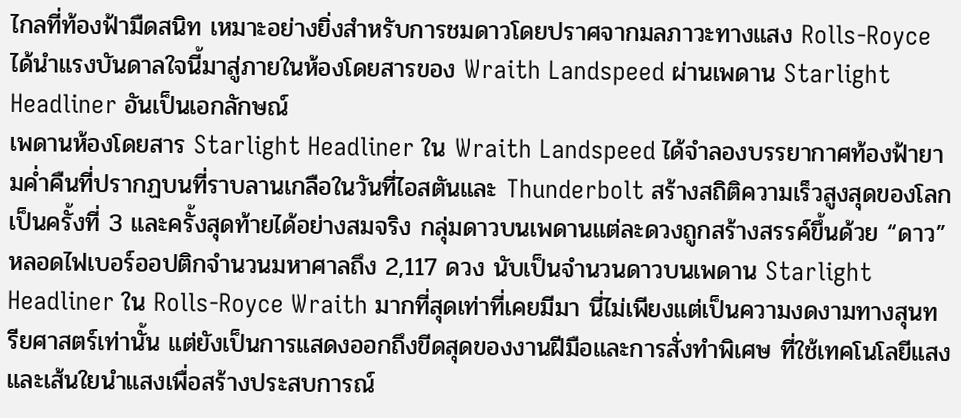ไกลที่ท้องฟ้ามืดสนิท เหมาะอย่างยิ่งสำหรับการชมดาวโดยปราศจากมลภาวะทางแสง Rolls-Royce ได้นำแรงบันดาลใจนี้มาสู่ภายในห้องโดยสารของ Wraith Landspeed ผ่านเพดาน Starlight Headliner อันเป็นเอกลักษณ์
เพดานห้องโดยสาร Starlight Headliner ใน Wraith Landspeed ได้จำลองบรรยากาศท้องฟ้ายามค่ำคืนที่ปรากฏบนที่ราบลานเกลือในวันที่ไอสตันและ Thunderbolt สร้างสถิติความเร็วสูงสุดของโลกเป็นครั้งที่ 3 และครั้งสุดท้ายได้อย่างสมจริง กลุ่มดาวบนเพดานแต่ละดวงถูกสร้างสรรค์ขึ้นด้วย “ดาว” หลอดไฟเบอร์ออปติกจำนวนมหาศาลถึง 2,117 ดวง นับเป็นจำนวนดาวบนเพดาน Starlight Headliner ใน Rolls-Royce Wraith มากที่สุดเท่าที่เคยมีมา นี่ไม่เพียงแต่เป็นความงดงามทางสุนทรียศาสตร์เท่านั้น แต่ยังเป็นการแสดงออกถึงขีดสุดของงานฝีมือและการสั่งทำพิเศษ ที่ใช้เทคโนโลยีแสงและเส้นใยนำแสงเพื่อสร้างประสบการณ์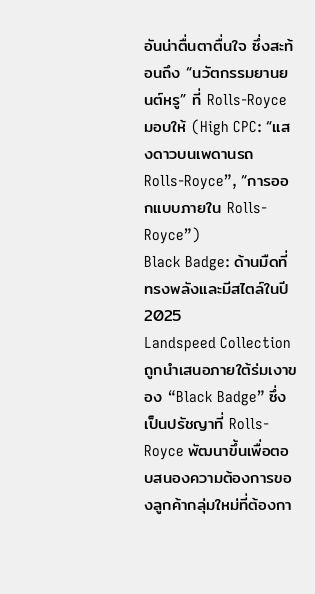อันน่าตื่นตาตื่นใจ ซึ่งสะท้อนถึง “นวัตกรรมยานยนต์หรู” ที่ Rolls-Royce มอบให้ (High CPC: “แสงดาวบนเพดานรถ Rolls-Royce”, “การออกแบบภายใน Rolls-Royce”)
Black Badge: ด้านมืดที่ทรงพลังและมีสไตล์ในปี 2025
Landspeed Collection ถูกนำเสนอภายใต้ร่มเงาของ “Black Badge” ซึ่งเป็นปรัชญาที่ Rolls-Royce พัฒนาขึ้นเพื่อตอบสนองความต้องการของลูกค้ากลุ่มใหม่ที่ต้องกา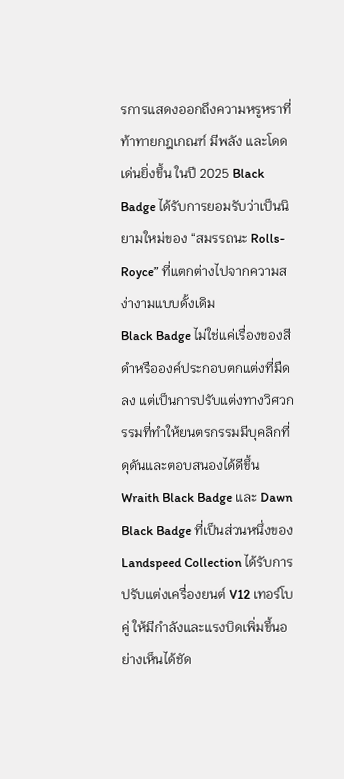รการแสดงออกถึงความหรูหราที่ท้าทายกฎเกณฑ์ มีพลัง และโดดเด่นยิ่งขึ้น ในปี 2025 Black Badge ได้รับการยอมรับว่าเป็นนิยามใหม่ของ “สมรรถนะ Rolls-Royce” ที่แตกต่างไปจากความสง่างามแบบดั้งเดิม
Black Badge ไม่ใช่แค่เรื่องของสีดำหรือองค์ประกอบตกแต่งที่มืดลง แต่เป็นการปรับแต่งทางวิศวกรรมที่ทำให้ยนตรกรรมมีบุคลิกที่ดุดันและตอบสนองได้ดีขึ้น Wraith Black Badge และ Dawn Black Badge ที่เป็นส่วนหนึ่งของ Landspeed Collection ได้รับการปรับแต่งเครื่องยนต์ V12 เทอร์โบคู่ ให้มีกำลังและแรงบิดเพิ่มขึ้นอย่างเห็นได้ชัด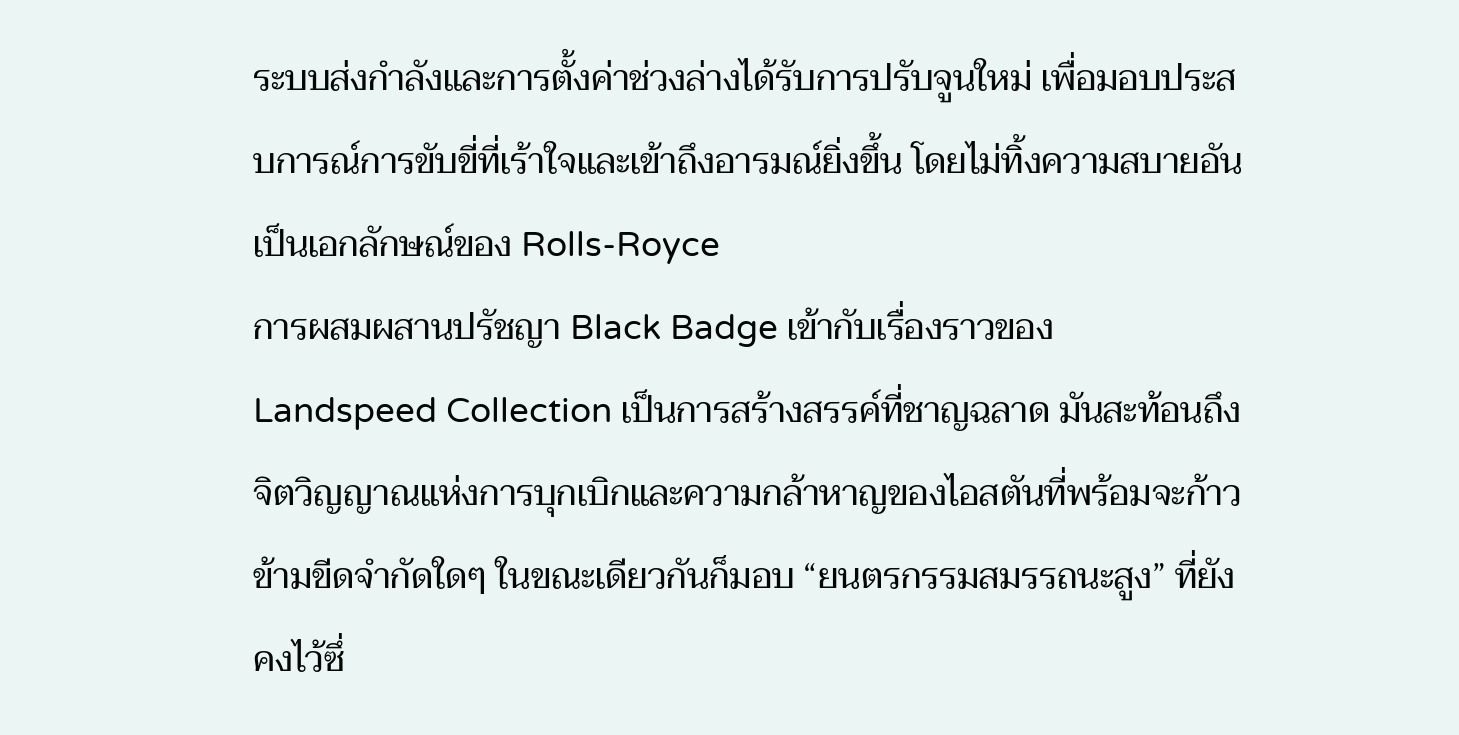ระบบส่งกำลังและการตั้งค่าช่วงล่างได้รับการปรับจูนใหม่ เพื่อมอบประสบการณ์การขับขี่ที่เร้าใจและเข้าถึงอารมณ์ยิ่งขึ้น โดยไม่ทิ้งความสบายอันเป็นเอกลักษณ์ของ Rolls-Royce
การผสมผสานปรัชญา Black Badge เข้ากับเรื่องราวของ Landspeed Collection เป็นการสร้างสรรค์ที่ชาญฉลาด มันสะท้อนถึงจิตวิญญาณแห่งการบุกเบิกและความกล้าหาญของไอสตันที่พร้อมจะก้าวข้ามขีดจำกัดใดๆ ในขณะเดียวกันก็มอบ “ยนตรกรรมสมรรถนะสูง” ที่ยังคงไว้ซึ่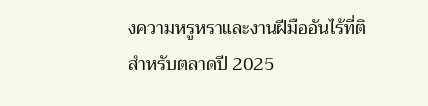งความหรูหราและงานฝีมืออันไร้ที่ติสำหรับตลาดปี 2025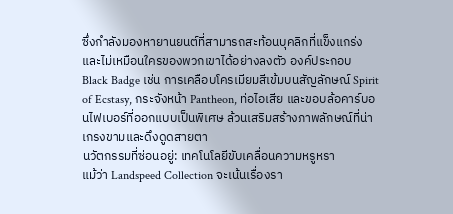ซึ่งกำลังมองหายานยนต์ที่สามารถสะท้อนบุคลิกที่แข็งแกร่งและไม่เหมือนใครของพวกเขาได้อย่างลงตัว องค์ประกอบ Black Badge เช่น การเคลือบโครเมียมสีเข้มบนสัญลักษณ์ Spirit of Ecstasy, กระจังหน้า Pantheon, ท่อไอเสีย และขอบล้อคาร์บอนไฟเบอร์ที่ออกแบบเป็นพิเศษ ล้วนเสริมสร้างภาพลักษณ์ที่น่าเกรงขามและดึงดูดสายตา
นวัตกรรมที่ซ่อนอยู่: เทคโนโลยีขับเคลื่อนความหรูหรา
แม้ว่า Landspeed Collection จะเน้นเรื่องรา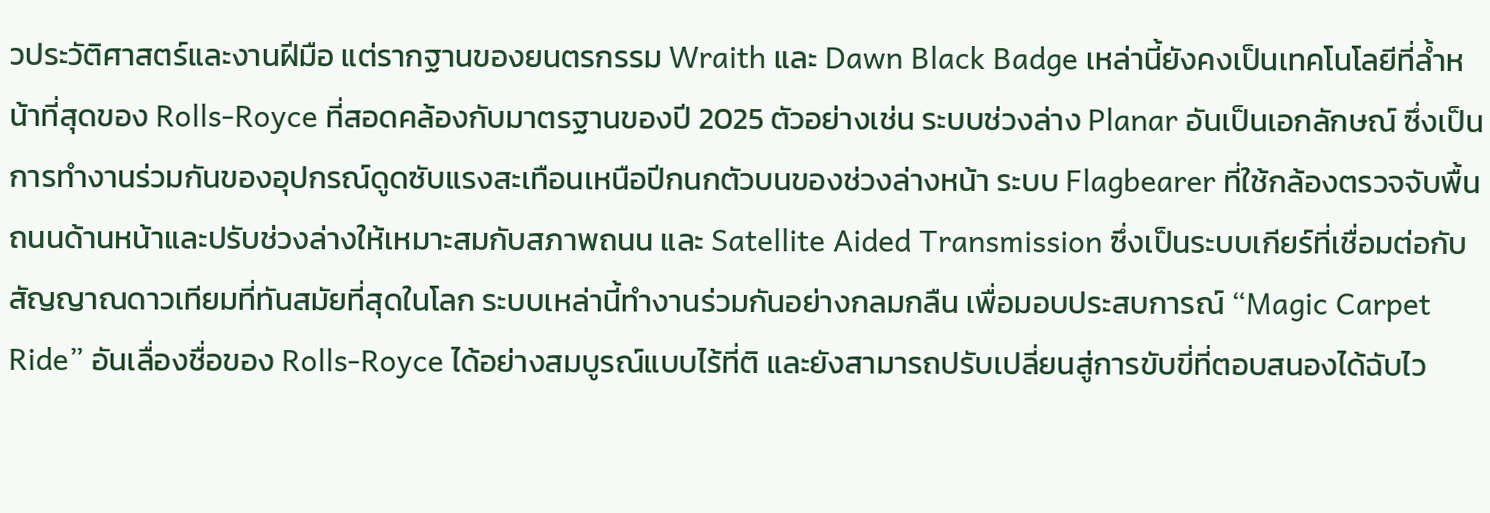วประวัติศาสตร์และงานฝีมือ แต่รากฐานของยนตรกรรม Wraith และ Dawn Black Badge เหล่านี้ยังคงเป็นเทคโนโลยีที่ล้ำหน้าที่สุดของ Rolls-Royce ที่สอดคล้องกับมาตรฐานของปี 2025 ตัวอย่างเช่น ระบบช่วงล่าง Planar อันเป็นเอกลักษณ์ ซึ่งเป็นการทำงานร่วมกันของอุปกรณ์ดูดซับแรงสะเทือนเหนือปีกนกตัวบนของช่วงล่างหน้า ระบบ Flagbearer ที่ใช้กล้องตรวจจับพื้นถนนด้านหน้าและปรับช่วงล่างให้เหมาะสมกับสภาพถนน และ Satellite Aided Transmission ซึ่งเป็นระบบเกียร์ที่เชื่อมต่อกับสัญญาณดาวเทียมที่ทันสมัยที่สุดในโลก ระบบเหล่านี้ทำงานร่วมกันอย่างกลมกลืน เพื่อมอบประสบการณ์ “Magic Carpet Ride” อันเลื่องชื่อของ Rolls-Royce ได้อย่างสมบูรณ์แบบไร้ที่ติ และยังสามารถปรับเปลี่ยนสู่การขับขี่ที่ตอบสนองได้ฉับไว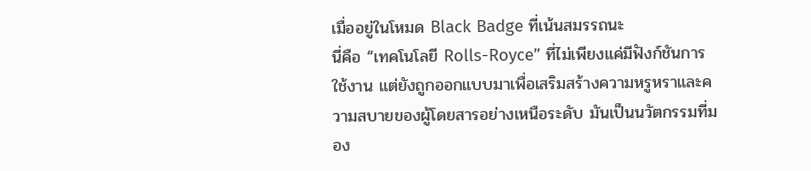เมื่ออยู่ในโหมด Black Badge ที่เน้นสมรรถนะ
นี่คือ “เทคโนโลยี Rolls-Royce” ที่ไม่เพียงแค่มีฟังก์ชันการใช้งาน แต่ยังถูกออกแบบมาเพื่อเสริมสร้างความหรูหราและความสบายของผู้โดยสารอย่างเหนือระดับ มันเป็นนวัตกรรมที่มอง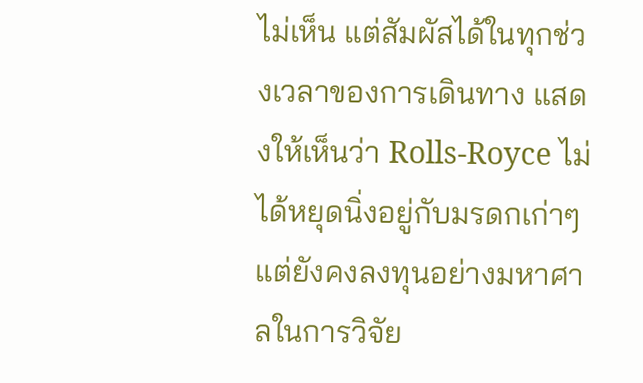ไม่เห็น แต่สัมผัสได้ในทุกช่วงเวลาของการเดินทาง แสดงให้เห็นว่า Rolls-Royce ไม่ได้หยุดนิ่งอยู่กับมรดกเก่าๆ แต่ยังคงลงทุนอย่างมหาศาลในการวิจัย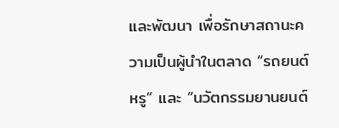และพัฒนา เพื่อรักษาสถานะความเป็นผู้นำในตลาด “รถยนต์หรู” และ “นวัตกรรมยานยนต์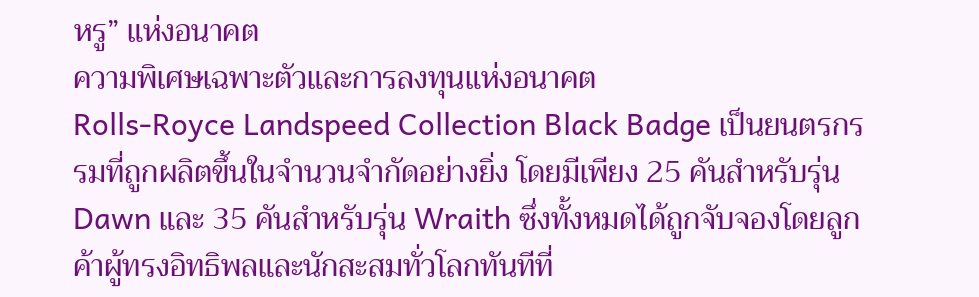หรู” แห่งอนาคต
ความพิเศษเฉพาะตัวและการลงทุนแห่งอนาคต
Rolls-Royce Landspeed Collection Black Badge เป็นยนตรกรรมที่ถูกผลิตขึ้นในจำนวนจำกัดอย่างยิ่ง โดยมีเพียง 25 คันสำหรับรุ่น Dawn และ 35 คันสำหรับรุ่น Wraith ซึ่งทั้งหมดได้ถูกจับจองโดยลูกค้าผู้ทรงอิทธิพลและนักสะสมทั่วโลกทันทีที่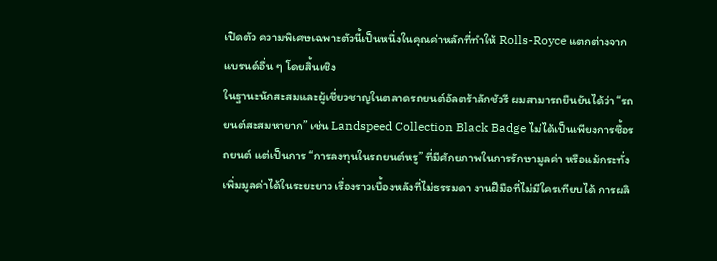เปิดตัว ความพิเศษเฉพาะตัวนี้เป็นหนึ่งในคุณค่าหลักที่ทำให้ Rolls-Royce แตกต่างจากแบรนด์อื่น ๆ โดยสิ้นเชิง
ในฐานะนักสะสมและผู้เชี่ยวชาญในตลาดรถยนต์อัลตร้าลักชัวรี ผมสามารถยืนยันได้ว่า “รถยนต์สะสมหายาก” เช่น Landspeed Collection Black Badge ไม่ได้เป็นเพียงการซื้อรถยนต์ แต่เป็นการ “การลงทุนในรถยนต์หรู” ที่มีศักยภาพในการรักษามูลค่า หรือแม้กระทั่งเพิ่มมูลค่าได้ในระยะยาว เรื่องราวเบื้องหลังที่ไม่ธรรมดา งานฝีมือที่ไม่มีใครเทียบได้ การผลิ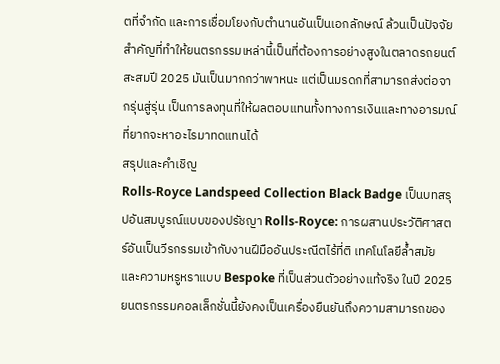ตที่จำกัด และการเชื่อมโยงกับตำนานอันเป็นเอกลักษณ์ ล้วนเป็นปัจจัยสำคัญที่ทำให้ยนตรกรรมเหล่านี้เป็นที่ต้องการอย่างสูงในตลาดรถยนต์สะสมปี 2025 มันเป็นมากกว่าพาหนะ แต่เป็นมรดกที่สามารถส่งต่อจากรุ่นสู่รุ่น เป็นการลงทุนที่ให้ผลตอบแทนทั้งทางการเงินและทางอารมณ์ ที่ยากจะหาอะไรมาทดแทนได้
สรุปและคำเชิญ
Rolls-Royce Landspeed Collection Black Badge เป็นบทสรุปอันสมบูรณ์แบบของปรัชญา Rolls-Royce: การผสานประวัติศาสตร์อันเป็นวีรกรรมเข้ากับงานฝีมืออันประณีตไร้ที่ติ เทคโนโลยีล้ำสมัย และความหรูหราแบบ Bespoke ที่เป็นส่วนตัวอย่างแท้จริง ในปี 2025 ยนตรกรรมคอลเล็กชั่นนี้ยังคงเป็นเครื่องยืนยันถึงความสามารถของ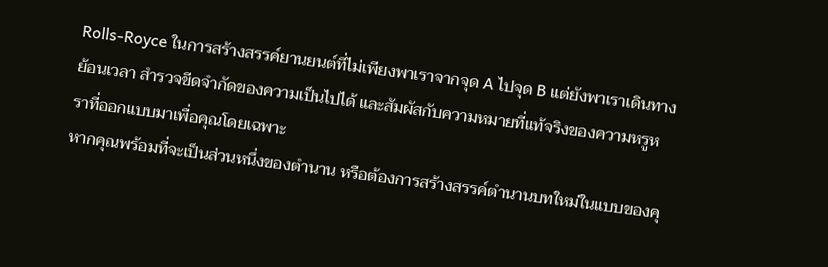Rolls-Royce ในการสร้างสรรค์ยานยนต์ที่ไม่เพียงพาเราจากจุด A ไปจุด B แต่ยังพาเราเดินทางย้อนเวลา สำรวจขีดจำกัดของความเป็นไปได้ และสัมผัสกับความหมายที่แท้จริงของความหรูหราที่ออกแบบมาเพื่อคุณโดยเฉพาะ
หากคุณพร้อมที่จะเป็นส่วนหนึ่งของตำนาน หรือต้องการสร้างสรรค์ตำนานบทใหม่ในแบบของคุ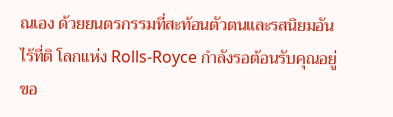ณเอง ด้วยยนตรกรรมที่สะท้อนตัวตนและรสนิยมอันไร้ที่ติ โลกแห่ง Rolls-Royce กำลังรอต้อนรับคุณอยู่ ขอ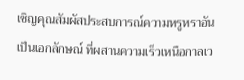เชิญคุณสัมผัสประสบการณ์ความหรูหราอันเป็นเอกลักษณ์ ที่ผสานความเร็วเหนือกาลเว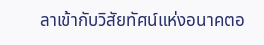ลาเข้ากับวิสัยทัศน์แห่งอนาคตอ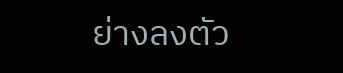ย่างลงตัว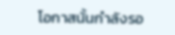โอกาสนั้นกำลังรอ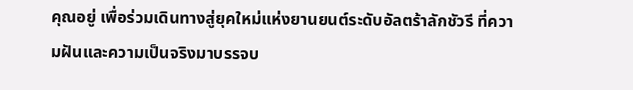คุณอยู่ เพื่อร่วมเดินทางสู่ยุคใหม่แห่งยานยนต์ระดับอัลตร้าลักชัวรี ที่ความฝันและความเป็นจริงมาบรรจบ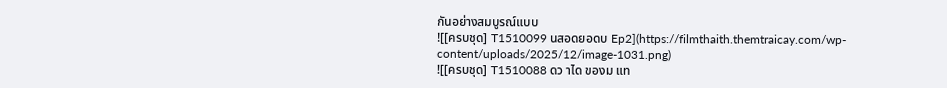กันอย่างสมบูรณ์แบบ
![[ครบชุด] T1510099 นสอดยอดบ Ep2](https://filmthaith.themtraicay.com/wp-content/uploads/2025/12/image-1031.png)
![[ครบชุด] T1510088 ดว าได ของม แท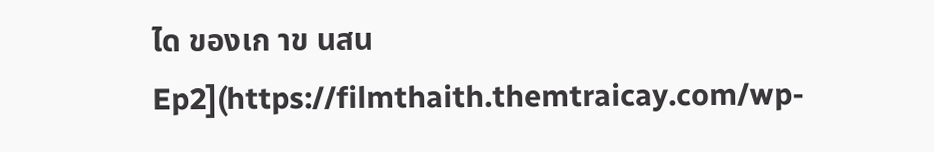ได ของเก าข นสน Ep2](https://filmthaith.themtraicay.com/wp-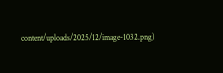content/uploads/2025/12/image-1032.png)